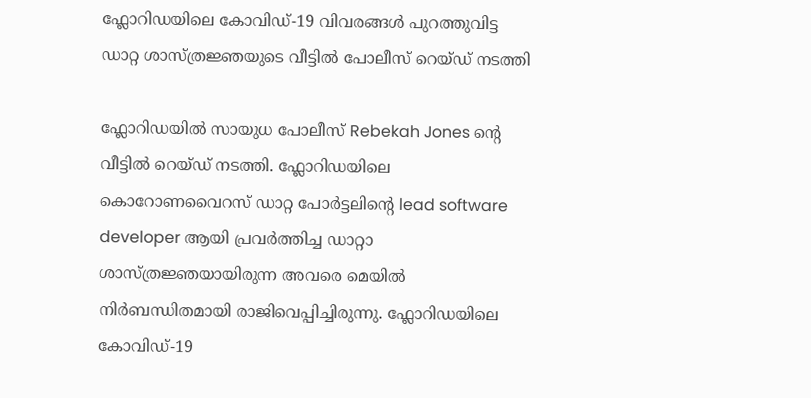ഫ്ലോറിഡയിലെ കോവിഡ്-19 വിവരങ്ങള്‍ പുറത്തുവിട്ട ഡാറ്റ ശാസ്ത്രജ്ഞയുടെ വീട്ടില്‍ പോലീസ് റെയ്ഡ് നടത്തി

ഫ്ലോറിഡയില്‍ സായുധ പോലീസ് Rebekah Jones ന്റെ വീട്ടില്‍ റെയ്ഡ് നടത്തി. ഫ്ലോറിഡയിലെ കൊറോണവൈറസ് ഡാറ്റ പോര്‍ട്ടലിന്റെ lead software developer ആയി പ്രവര്‍ത്തിച്ച ഡാറ്റാ ശാസ്ത്രജ്ഞയായിരുന്ന അവരെ മെയില്‍ നിര്‍ബന്ധിതമായി രാജിവെപ്പിച്ചിരുന്നു. ഫ്ലോറിഡയിലെ കോവിഡ്-19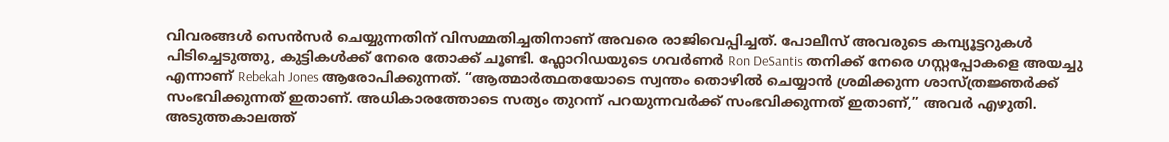വിവരങ്ങള്‍ സെന്‍സര്‍ ചെയ്യുന്നതിന് വിസമ്മതിച്ചതിനാണ് അവരെ രാജിവെപ്പിച്ചത്. പോലീസ് അവരുടെ കമ്പ്യൂട്ടറുകള്‍ പിടിച്ചെടുത്തു, കുട്ടികള്‍ക്ക് നേരെ തോക്ക് ചൂണ്ടി. ഫ്ലോറിഡയുടെ ഗവര്‍ണര്‍ Ron DeSantis തനിക്ക് നേരെ ഗസ്റ്റപ്പോകളെ അയച്ചു എന്നാണ് Rebekah Jones ആരോപിക്കുന്നത്. “ആത്മാര്‍ത്ഥതയോടെ സ്വന്തം തൊഴില്‍ ചെയ്യാന്‍ ശ്രമിക്കുന്ന ശാസ്ത്രജ്ഞര്‍ക്ക് സംഭവിക്കുന്നത് ഇതാണ്. അധികാരത്തോടെ സത്യം തുറന്ന് പറയുന്നവര്‍ക്ക് സംഭവിക്കുന്നത് ഇതാണ്,” അവര്‍ എഴുതി. അടുത്തകാലത്ത്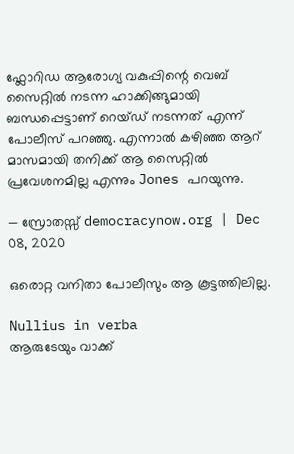ഫ്ലോറിഡ ആരോഗ്യ വകുപ്പിന്റെ വെബ് സൈറ്റില്‍ നടന്ന ഹാക്കിങ്ങുമായി ബന്ധപ്പെട്ടാണ് റെയ്ഡ് നടന്നത് എന്ന് പോലീസ് പറഞ്ഞു. എന്നാല്‍ കഴിഞ്ഞ ആറ് മാസമായി തനിക്ക് ആ സൈറ്റില്‍ പ്രവേശനമില്ല എന്നും Jones പറയുന്നു.

— സ്രോതസ്സ് democracynow.org | Dec 08, 2020

ഒരൊറ്റ വനിതാ പോലീസും ആ കൂട്ടത്തിലില്ല.

Nullius in verba
ആരുടേയും വാക്ക്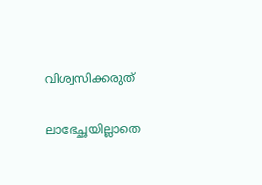വിശ്വസിക്കരുത്


ലാഭേച്ഛയില്ലാതെ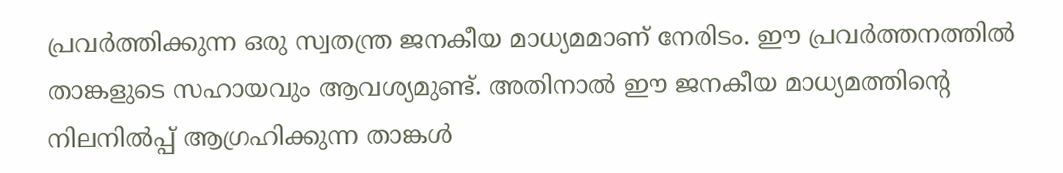പ്രവര്‍ത്തിക്കുന്ന ഒരു സ്വതന്ത്ര ജനകീയ മാധ്യമമാണ് നേരിടം. ഈ പ്രവര്‍ത്തനത്തില്‍ താങ്കളുടെ സഹായവും ആവശ്യമുണ്ട്. അതിനാല്‍ ഈ ജനകീയ മാധ്യമത്തിന്റെ നിലനില്‍പ്പ് ആഗ്രഹിക്കുന്ന താങ്കള്‍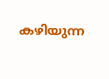കഴിയുന്ന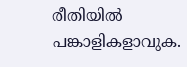രീതിയില്‍ പങ്കാളികളാവുക.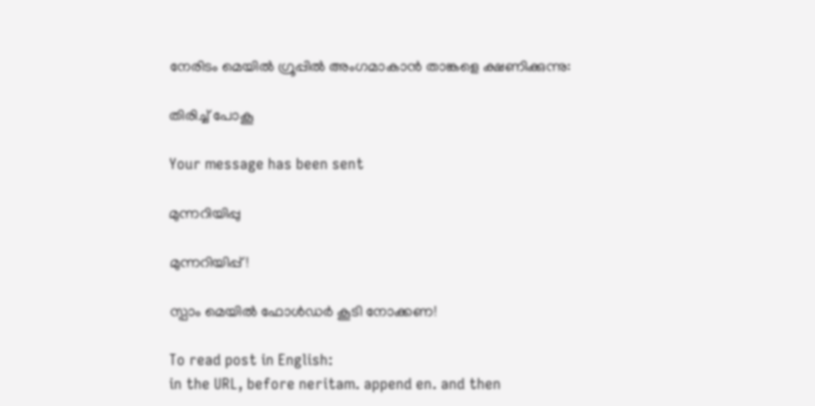നേരിടം മെയില്‍ ഗ്രൂപ്പില്‍ അംഗമാകാന്‍ താങ്കളെ ക്ഷണിക്കുന്നു:

തിരിച്ച് പോകൂ

Your message has been sent

മുന്നറിയിപ്പു

മുന്നറിയിപ്പ്!

സ്പാം മെയില്‍ ഫോള്‍ഡര്‍ കൂടി നോക്കണ!

To read post in English:
in the URL, before neritam. append en. and then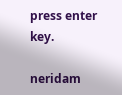press enter key.

neridam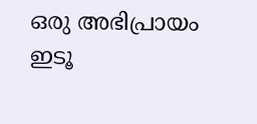ഒരു അഭിപ്രായം ഇടൂ